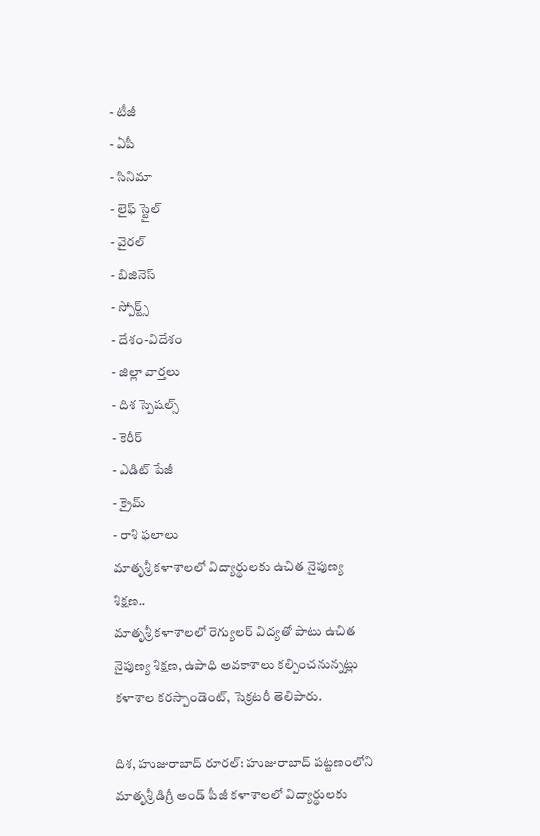- టీజీ
- ఏపీ
- సినిమా
- లైఫ్ స్టైల్
- వైరల్
- బిజినెస్
- స్పోర్ట్స్
- దేశం-విదేశం
- జిల్లా వార్తలు
- దిశ స్పెషల్స్
- కెరీర్
- ఎడిట్ పేజీ
- క్రైమ్
- రాశి ఫలాలు
మాతృశ్రీ కళాశాలలో విద్యార్థులకు ఉచిత నైపుణ్య శిక్షణ..
మాతృశ్రీ కళాశాలలో రెగ్యులర్ విద్యతో పాటు ఉచిత నైపుణ్య శిక్షణ, ఉపాధి అవకాశాలు కల్పించనున్నట్లు కళాశాల కరస్పాండెంట్, సెక్రటరీ తెలిపారు.

దిశ, హుజురాబాద్ రూరల్: హుజురాబాద్ పట్టణంలోని మాతృశ్రీ డిగ్రీ అండ్ పీజీ కళాశాలలో విద్యార్థులకు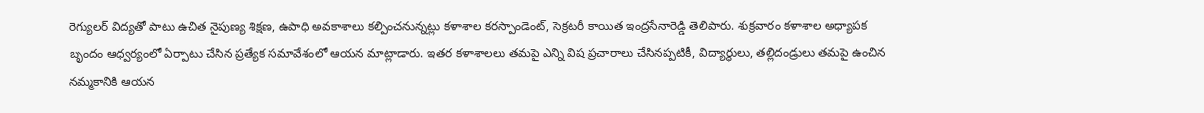రెగ్యులర్ విద్యతో పాటు ఉచిత నైపుణ్య శిక్షణ, ఉపాధి అవకాశాలు కల్పించనున్నట్లు కళాశాల కరస్పాండెంట్, సెక్రటరీ కాయిత ఇంద్రసేనారెడ్డి తెలిపారు. శుక్రవారం కళాశాల అధ్యాపక బృందం ఆధ్వర్యంలో ఏర్పాటు చేసిన ప్రత్యేక సమావేశంలో ఆయన మాట్లాడారు. ఇతర కళాశాలలు తమపై ఎన్ని విష ప్రచారాలు చేసినప్పటికీ, విద్యార్థులు, తల్లిదండ్రులు తమపై ఉంచిన నమ్మకానికి ఆయన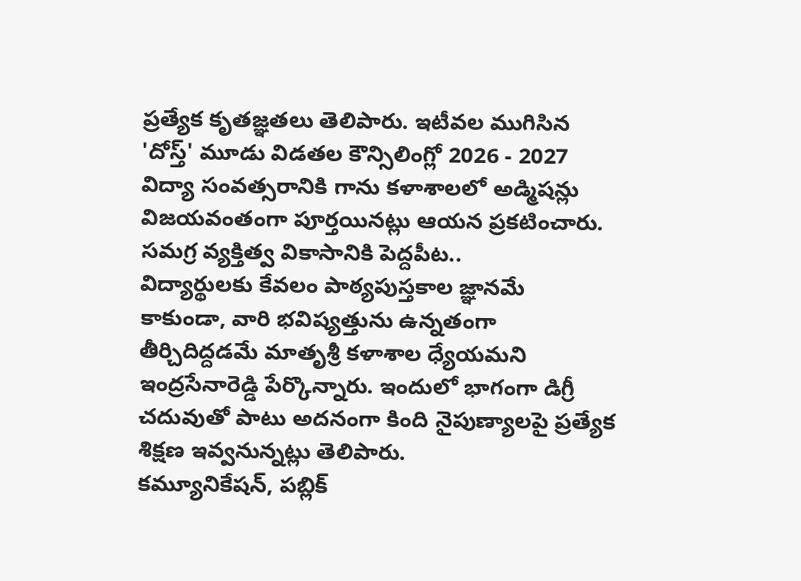ప్రత్యేక కృతజ్ఞతలు తెలిపారు. ఇటీవల ముగిసిన 'దోస్త్' మూడు విడతల కౌన్సిలింగ్లో 2026 - 2027 విద్యా సంవత్సరానికి గాను కళాశాలలో అడ్మిషన్లు విజయవంతంగా పూర్తయినట్లు ఆయన ప్రకటించారు.
సమగ్ర వ్యక్తిత్వ వికాసానికి పెద్దపీట..
విద్యార్థులకు కేవలం పాఠ్యపుస్తకాల జ్ఞానమే కాకుండా, వారి భవిష్యత్తును ఉన్నతంగా తీర్చిదిద్దడమే మాతృశ్రీ కళాశాల ధ్యేయమని ఇంద్రసేనారెడ్డి పేర్కొన్నారు. ఇందులో భాగంగా డిగ్రీ చదువుతో పాటు అదనంగా కింది నైపుణ్యాలపై ప్రత్యేక శిక్షణ ఇవ్వనున్నట్లు తెలిపారు.
కమ్యూనికేషన్, పబ్లిక్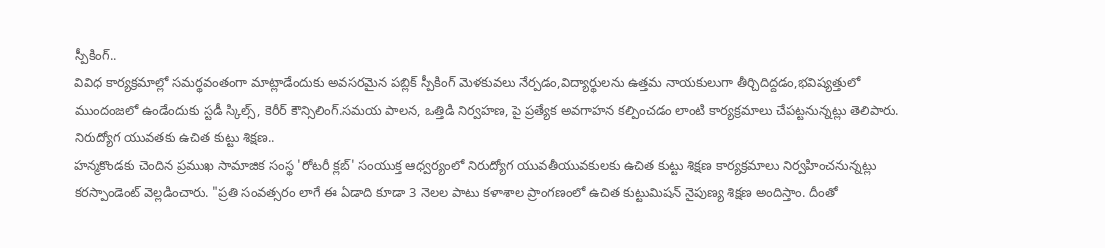స్పీకింగ్..
వివిధ కార్యక్రమాల్లో సమర్థవంతంగా మాట్లాడేందుకు అవసరమైన పబ్లిక్ స్పీకింగ్ మెళకువలు నేర్పడం,విద్యార్థులను ఉత్తమ నాయకులుగా తీర్చిదిద్దడం,భవిష్యత్తులో ముందంజలో ఉండేందుకు స్టడీ స్కిల్స్, కెరీర్ కౌన్సిలింగ్.సమయ పాలన, ఒత్తిడి నిర్వహణ, పై ప్రత్యేక అవగాహన కల్పించడం లాంటి కార్యక్రమాలు చేపట్టనున్నట్లు తెలిపారు.
నిరుద్యోగ యువతకు ఉచిత కుట్టు శిక్షణ..
హన్మకొండకు చెందిన ప్రముఖ సామాజిక సంస్థ 'రోటరీ క్లబ్' సంయుక్త ఆధ్వర్యంలో నిరుద్యోగ యువతీయువకులకు ఉచిత కుట్టు శిక్షణ కార్యక్రమాలు నిర్వహించనున్నట్లు కరస్పాండెంట్ వెల్లడించారు. "ప్రతి సంవత్సరం లాగే ఈ ఏడాది కూడా 3 నెలల పాటు కళాశాల ప్రాంగణంలో ఉచిత కుట్టుమిషన్ నైపుణ్య శిక్షణ అందిస్తాం. దీంతో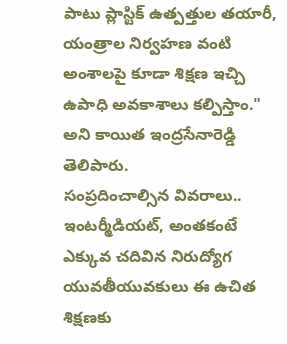పాటు ప్లాస్టిక్ ఉత్పత్తుల తయారీ, యంత్రాల నిర్వహణ వంటి అంశాలపై కూడా శిక్షణ ఇచ్చి ఉపాధి అవకాశాలు కల్పిస్తాం." అని కాయిత ఇంద్రసేనారెడ్డి తెలిపారు.
సంప్రదించాల్సిన వివరాలు..
ఇంటర్మీడియట్, అంతకంటే ఎక్కువ చదివిన నిరుద్యోగ యువతీయువకులు ఈ ఉచిత శిక్షణకు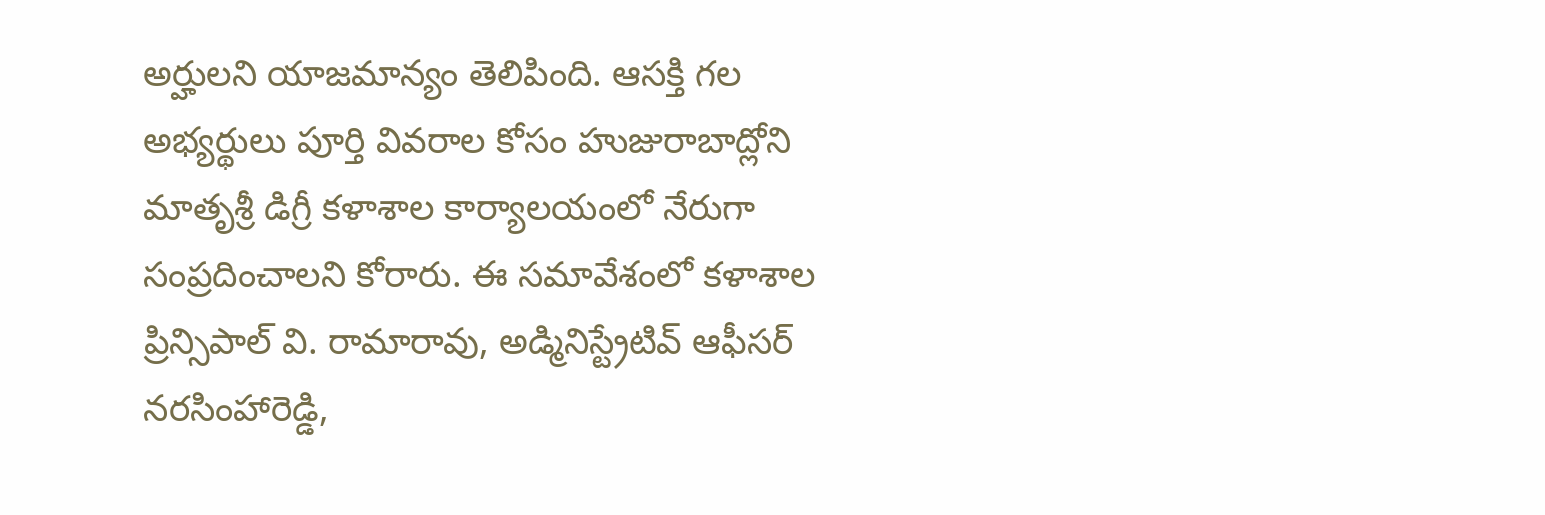అర్హులని యాజమాన్యం తెలిపింది. ఆసక్తి గల అభ్యర్థులు పూర్తి వివరాల కోసం హుజురాబాద్లోని మాతృశ్రీ డిగ్రీ కళాశాల కార్యాలయంలో నేరుగా సంప్రదించాలని కోరారు. ఈ సమావేశంలో కళాశాల ప్రిన్సిపాల్ వి. రామారావు, అడ్మినిస్ట్రేటివ్ ఆఫీసర్ నరసింహారెడ్డి,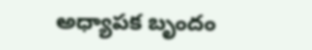అధ్యాపక బృందం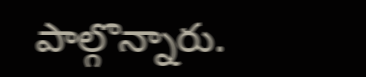పాల్గొన్నారు.